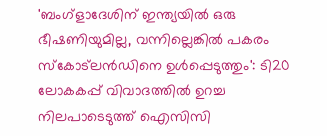'ബംഗ്ളാദേശിന് ഇന്ത്യയിൽ ഒരു ഭീഷണിയുമില്ല, വന്നില്ലെങ്കിൽ പകരം സ്‌കോ‌ട്‌ലൻഡിനെ ഉൾപ്പെടുത്തും': ടി20 ലോകകപ്പ് വിവാദത്തിൽ ഉറച്ച നിലപാടെടുത്ത് ഐസിസി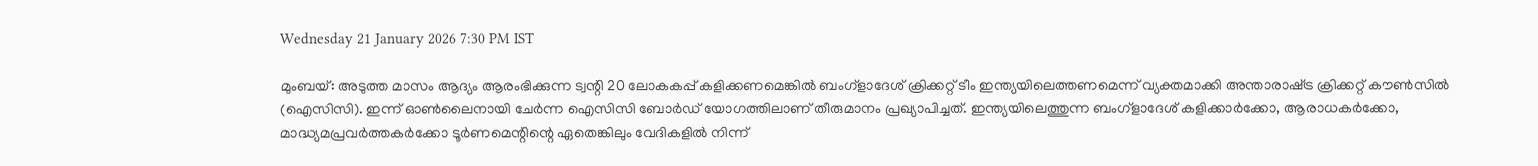Wednesday 21 January 2026 7:30 PM IST

മുംബയ്: അടുത്ത മാസം ആദ്യം ആരംഭിക്കുന്ന ട്വന്റി 20 ലോകകപ്പ് കളിക്കണമെങ്കിൽ ബംഗ്ളാദേശ് ക്രിക്കറ്റ് ടീം ഇന്ത്യയിലെത്തണമെന്ന് വ്യക്തമാക്കി അന്താരാഷ്‌ട്ര ക്രിക്കറ്റ് കൗൺസിൽ (ഐസിസി). ഇന്ന് ഓൺലൈനായി ചേർന്ന ഐസിസി ബോർഡ് യോഗത്തിലാണ് തീരുമാനം പ്രഖ്യാപിച്ചത്. ഇന്ത്യയിലെത്തുന്ന ബംഗ്ളാദേശ് കളിക്കാർക്കോ, ആരാധകർക്കോ, മാദ്ധ്യമപ്രവർത്തകർക്കോ ടൂർണമെന്റിന്റെ ഏതെങ്കിലും വേദികളിൽ നിന്ന്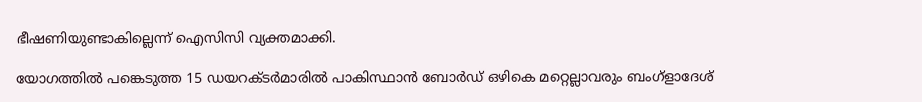ഭീഷണിയുണ്ടാകില്ലെന്ന് ഐസിസി വ്യക്തമാക്കി.

യോഗത്തിൽ പങ്കെടുത്ത 15 ഡയറക്‌ടർമാരിൽ പാകിസ്ഥാൻ ബോർഡ് ഒഴികെ മറ്റെല്ലാവരും ബംഗ്ളാദേശ്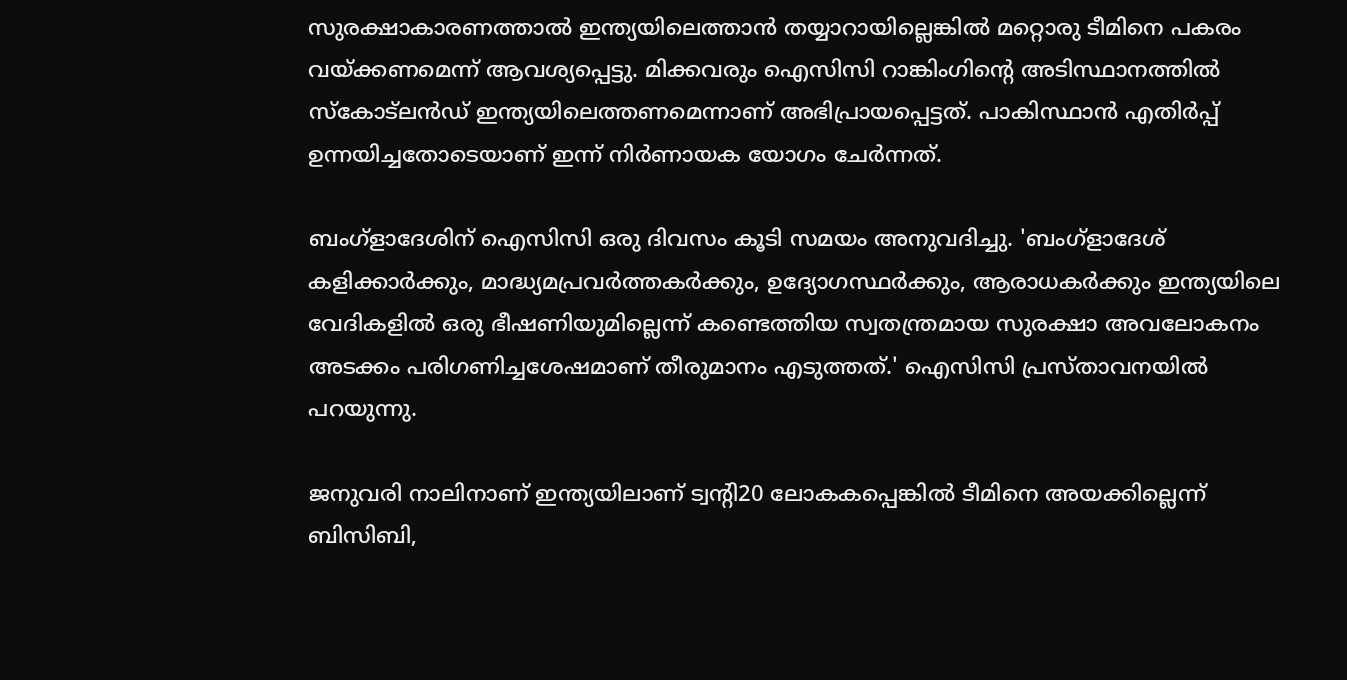സുരക്ഷാകാരണത്താൽ ഇന്ത്യയിലെത്താൻ തയ്യാറായില്ലെങ്കിൽ മറ്റൊരു ടീമിനെ പകരം വയ്‌ക്കണമെന്ന് ആവശ്യപ്പെട്ടു. മിക്കവരും ഐസിസി റാങ്കിംഗിന്റെ അടിസ്ഥാനത്തിൽ സ്‌കോട്‌ലൻഡ് ഇന്ത്യയിലെത്തണമെന്നാണ് അഭിപ്രായപ്പെട്ടത്. പാകിസ്ഥാൻ എതിർപ്പ് ഉന്നയിച്ചതോടെയാണ് ഇന്ന് നിർണായക യോഗം ചേർന്നത്.

ബംഗ്ളാദേശിന് ഐസിസി ഒരു ദിവസം കൂടി സമയം അനുവദിച്ചു. 'ബംഗ്ളാദേശ് കളിക്കാർക്കും, മാദ്ധ്യമപ്രവർ‌ത്തകർക്കും, ഉദ്യോഗസ്ഥർക്കും, ആരാധകർ‌ക്കും ഇന്ത്യയിലെ വേദികളിൽ ഒരു ഭീഷണിയുമില്ലെന്ന് കണ്ടെത്തിയ സ്വതന്ത്രമായ സുരക്ഷാ അവലോകനം അടക്കം പരിഗണിച്ചശേഷമാണ് തീരുമാനം എടുത്തത്.' ഐസിസി പ്രസ്‌താവനയിൽ പറയുന്നു.

ജനുവരി നാലിനാണ് ഇന്ത്യയിലാണ് ട്വന്റി20 ലോകകപ്പെങ്കിൽ ടീമിനെ അയക്കില്ലെന്ന് ബിസിബി,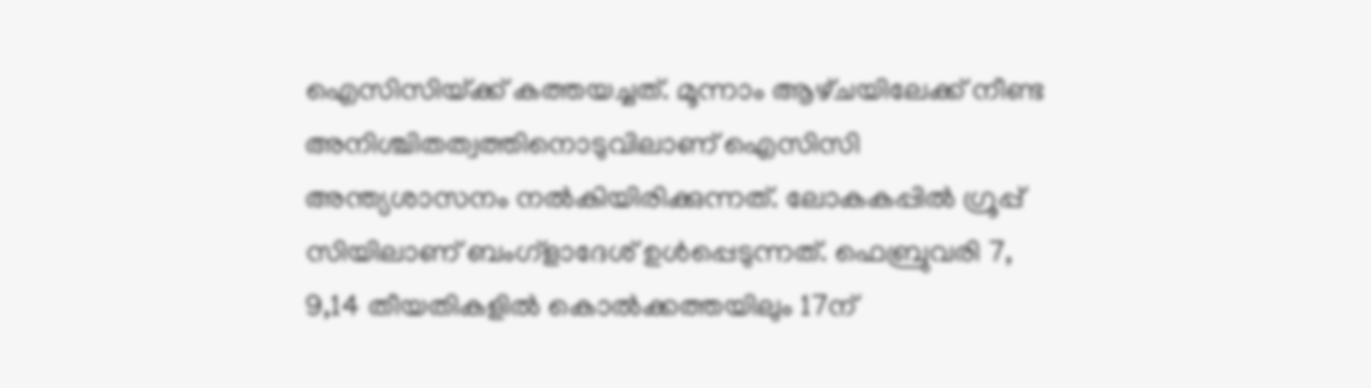ഐസിസിയ്‌ക്ക് കത്തയച്ചത്. മൂന്നാം ആഴ്‌ചയിലേക്ക് നീണ്ട അനിശ്ചിതത്വത്തിനൊടുവിലാണ് ഐസിസി അന്ത്യശാസനം നൽകിയിരിക്കുന്നത്. ലോകകപ്പിൽ ഗ്രൂപ്പ് സിയിലാണ് ബംഗ്ളാദേശ് ഉൾപ്പെടുന്നത്. ഫെബ്രുവരി 7, 9,14 തീയതികളിൽ കൊൽക്കത്തയിലും 17ന്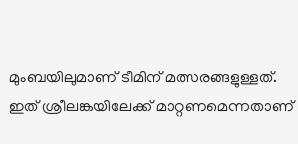മുംബയിലുമാണ് ടീമിന് മത്സരങ്ങളുള്ളത്. ഇത് ശ്രീലങ്കയിലേക്ക് മാറ്റണമെന്നതാണ്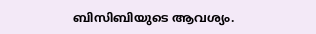ബിസിബിയുടെ ആവശ്യം.